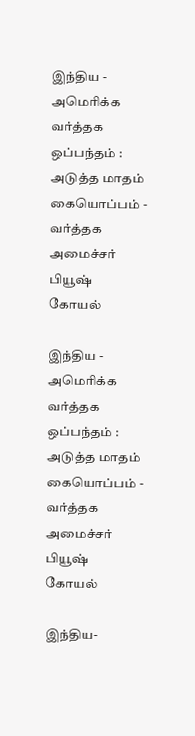இந்திய - அமெரிக்க வர்த்தக ஒப்பந்தம் : அடுத்த மாதம் கையொப்பம் - வர்த்தக அமைச்சர் பியூஷ் கோயல்

இந்திய - அமெரிக்க வர்த்தக ஒப்பந்தம் : அடுத்த மாதம் கையொப்பம் - வர்த்தக அமைச்சர் பியூஷ் கோயல்

இந்திய-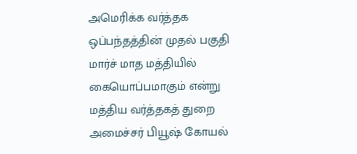அமெரிக்க வர்த்தக ஒப்பந்தத்தின் முதல் பகுதி மார்ச் மாத மத்தியில் கையொப்பமாகும் என்று மத்திய வர்த்தகத் துறை அமைச்சர் பியூஷ் கோயல்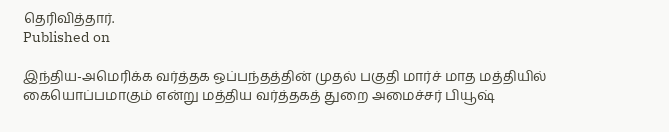தெரிவித்தார்.
Published on

இந்திய-அமெரிக்க வர்த்தக ஒப்பந்தத்தின் முதல் பகுதி மார்ச் மாத மத்தியில் கையொப்பமாகும் என்று மத்திய வர்த்தகத் துறை அமைச்சர் பியூஷ்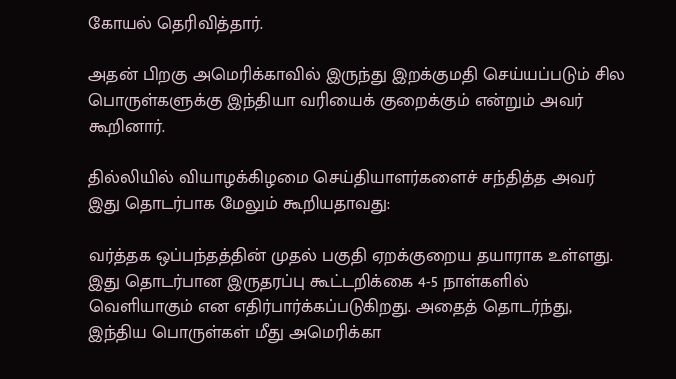கோயல் தெரிவித்தார்.

அதன் பிறகு அமெரிக்காவில் இருந்து இறக்குமதி செய்யப்படும் சில பொருள்களுக்கு இந்தியா வரியைக் குறைக்கும் என்றும் அவர் கூறினார்.

தில்லியில் வியாழக்கிழமை செய்தியாளர்களைச் சந்தித்த அவர் இது தொடர்பாக மேலும் கூறியதாவது:

வர்த்தக ஒப்பந்தத்தின் முதல் பகுதி ஏறக்குறைய தயாராக உள்ளது. இது தொடர்பான இருதரப்பு கூட்டறிக்கை 4-5 நாள்களில் வெளியாகும் என எதிர்பார்க்கப்படுகிறது. அதைத் தொடர்ந்து, இந்திய பொருள்கள் மீது அமெரிக்கா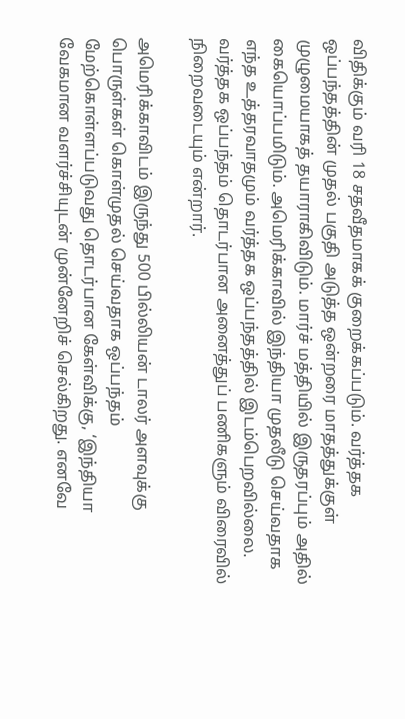விதிக்கும் வரி 18 சதவீதமாகக் குறைக்கப்படும். வர்த்தக ஒப்பந்தத்தின் முதல் பகுதி அடுத்த ஒன்றரை மாதத்துக்குள் முழுமையாகத் தயாராகிவிடும். மார்ச் மத்தியில் இருதரப்பும் அதில் கையொப்பமிடும். அமெரிக்காவில் இந்தியா முதலீடு செய்வதாக எந்த உத்தரவாதமும் வர்த்தக ஒப்பந்தத்தில் இடம்பெறவில்லை. வர்த்தக ஒப்பந்தம் தொடர்பான அனைத்துப் பணிகளும் விரைவில் நிறைவடையும் என்றார்.

அமெரிக்காவிடம் இருந்து 500 பில்லியன் டாலர் அளவுக்கு பொருள்கள் கொள்முதல் செய்வதாக ஒப்பந்தம் மேற்கொள்ளப்படுவது தொடர்பான கேள்விக்கு, ‘இந்தியா வேகமான வளர்ச்சியுடன் முன்னேறிச் செல்கிறது. எனவே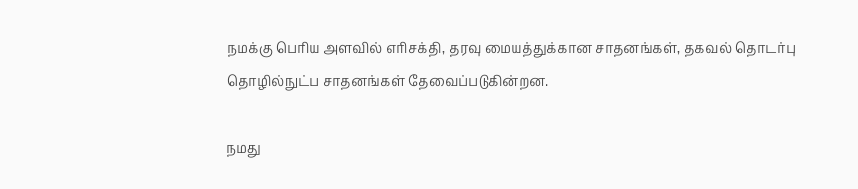நமக்கு பெரிய அளவில் எரிசக்தி, தரவு மையத்துக்கான சாதனங்கள், தகவல் தொடர்பு தொழில்நுட்ப சாதனங்கள் தேவைப்படுகின்றன.

நமது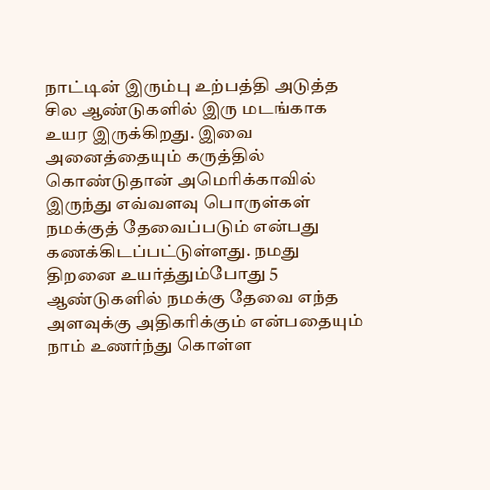நாட்டின் இரும்பு உற்பத்தி அடுத்த சில ஆண்டுகளில் இரு மடங்காக உயர இருக்கிறது. இவை அனைத்தையும் கருத்தில் கொண்டுதான் அமெரிக்காவில் இருந்து எவ்வளவு பொருள்கள் நமக்குத் தேவைப்படும் என்பது கணக்கிடப்பட்டுள்ளது. நமது திறனை உயர்த்தும்போது 5 ஆண்டுகளில் நமக்கு தேவை எந்த அளவுக்கு அதிகரிக்கும் என்பதையும் நாம் உணர்ந்து கொள்ள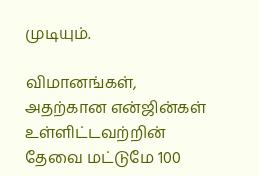முடியும்.

விமானங்கள், அதற்கான என்ஜின்கள் உள்ளிட்டவற்றின் தேவை மட்டுமே 100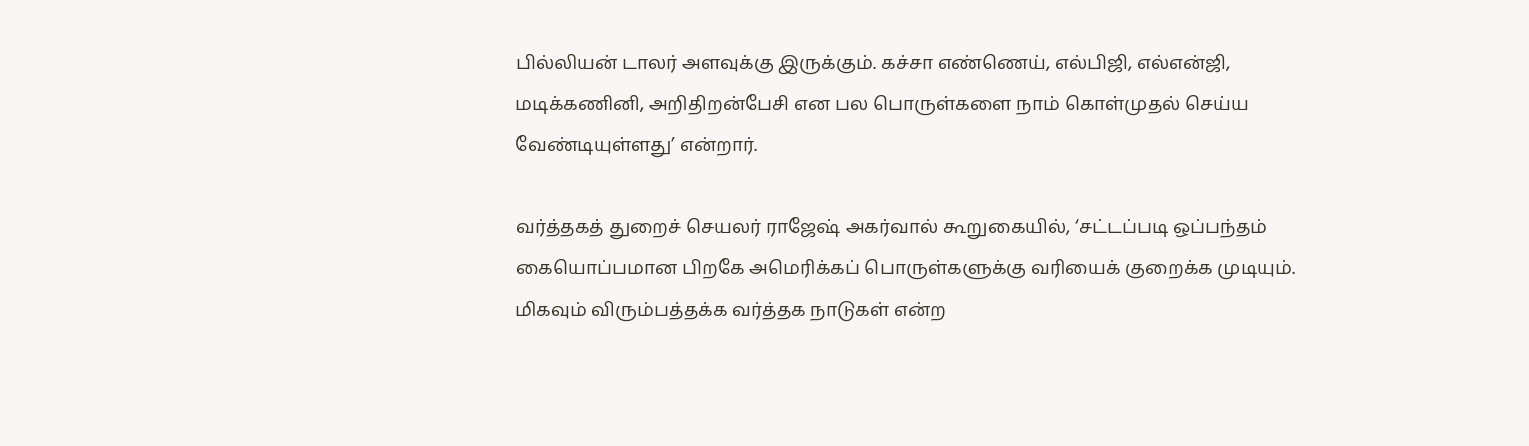பில்லியன் டாலர் அளவுக்கு இருக்கும். கச்சா எண்ணெய், எல்பிஜி, எல்என்ஜி, மடிக்கணினி, அறிதிறன்பேசி என பல பொருள்களை நாம் கொள்முதல் செய்ய வேண்டியுள்ளது’ என்றார்.

வர்த்தகத் துறைச் செயலர் ராஜேஷ் அகர்வால் கூறுகையில், ‘சட்டப்படி ஒப்பந்தம் கையொப்பமான பிறகே அமெரிக்கப் பொருள்களுக்கு வரியைக் குறைக்க முடியும். மிகவும் விரும்பத்தக்க வர்த்தக நாடுகள் என்ற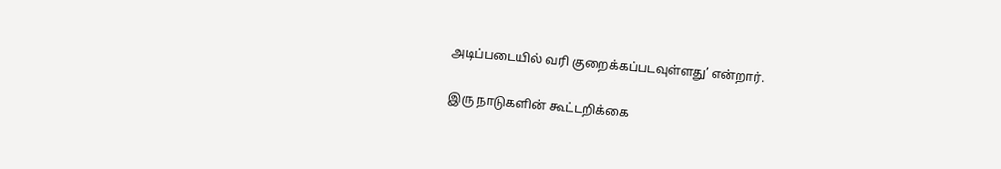அடிப்படையில் வரி குறைக்கப்படவுள்ளது’ என்றார்.

இரு நாடுகளின் கூட்டறிக்கை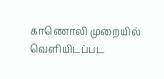காணொலி முறையில் வெளியிடப்பட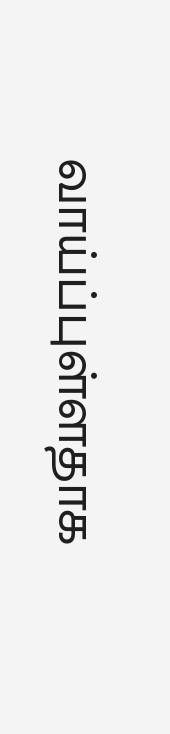வாய்ப்புள்ளதாக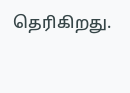தெரிகிறது.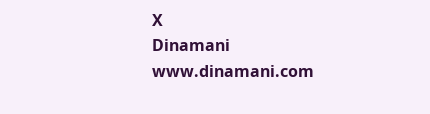X
Dinamani
www.dinamani.com